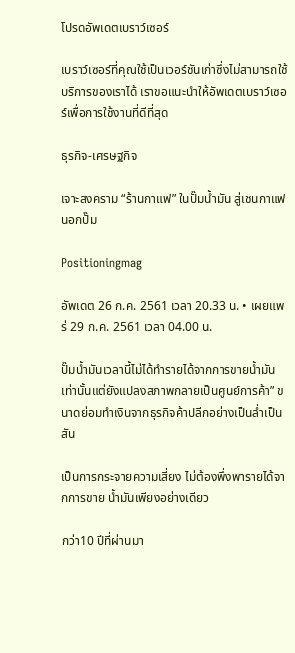โปรดอัพเดตเบราว์เซอร์

เบราว์เซอร์ที่คุณใช้เป็นเวอร์ชันเก่าซึ่งไม่สามารถใช้บริการของเราได้ เราขอแนะนำให้อัพเดตเบราว์เซอร์เพื่อการใช้งานที่ดีที่สุด

ธุรกิจ-เศรษฐกิจ

เจาะสงคราม “ร้านกาแฟ” ในปั๊มน้ำมัน สู่เชนกาแฟนอกปั๊ม

Positioningmag

อัพเดต 26 ก.ค. 2561 เวลา 20.33 น. • เผยแพร่ 29 ก.ค. 2561 เวลา 04.00 น.

ปั๊มน้ำมันเวลานี้ไม่ได้ทำรายได้จากการขายน้ำมันเท่านั้นแต่ยังแปลงสภาพกลายเป็นศูนย์การค้า” ขนาดย่อมทำเงินจากธุรกิจค้าปลีกอย่างเป็นล่ำเป็นสัน

เป็นการกระจายความเสี่ยง ไม่ต้องพึ่งพารายได้จากการขาย น้ำมันเพียงอย่างเดียว

กว่า10 ปีที่ผ่านมา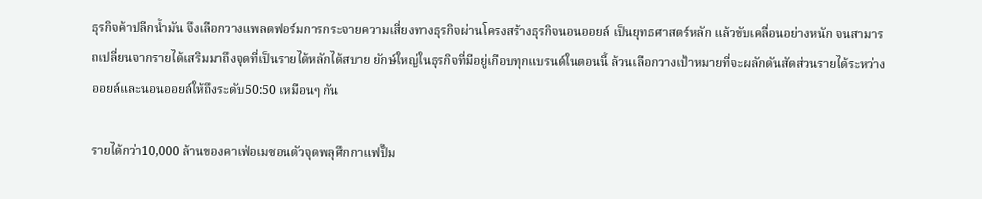ธุรกิจค้าปลีกน้ำมัน จึงเลือกวางแพลตฟอร์มการกระจายความเสี่ยงทางธุรกิจผ่านโครงสร้างธุรกิจนอนออยล์ เป็นยุทธศาสตร์หลัก แล้วขับเคลื่อนอย่างหนัก จนสามารถเปลี่ยนจากรายได้เสริมมาถึงจุดที่เป็นรายได้หลักได้สบาย ยักษ์ใหญ่ในธุรกิจที่มีอยู่เกือบทุกแบรนด์ในตอนนี้ ล้วนเลือกวางเป้าหมายที่จะผลักดันสัดส่วนรายได้ระหว่างออยล์และนอนออยล์ให้ถึงระดับ50:50 เหมือนๆ กัน

รายได้กว่า10,000 ล้านของคาเฟ่อเมซอนตัวจุดพลุศึกกาแฟปั๊ม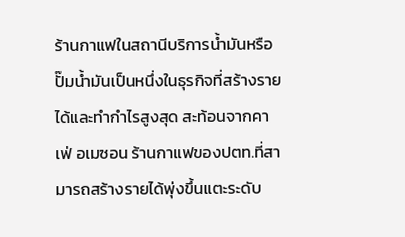ร้านกาแฟในสถานีบริการน้ำมันหรือปั๊มน้ำมันเป็นหนึ่งในธุรกิจที่สร้างรายได้และทำกำไรสูงสุด สะท้อนจากคาเฟ่ อเมซอน ร้านกาแฟของปตท.ที่สามารถสร้างรายได้พุ่งขึ้นแตะระดับ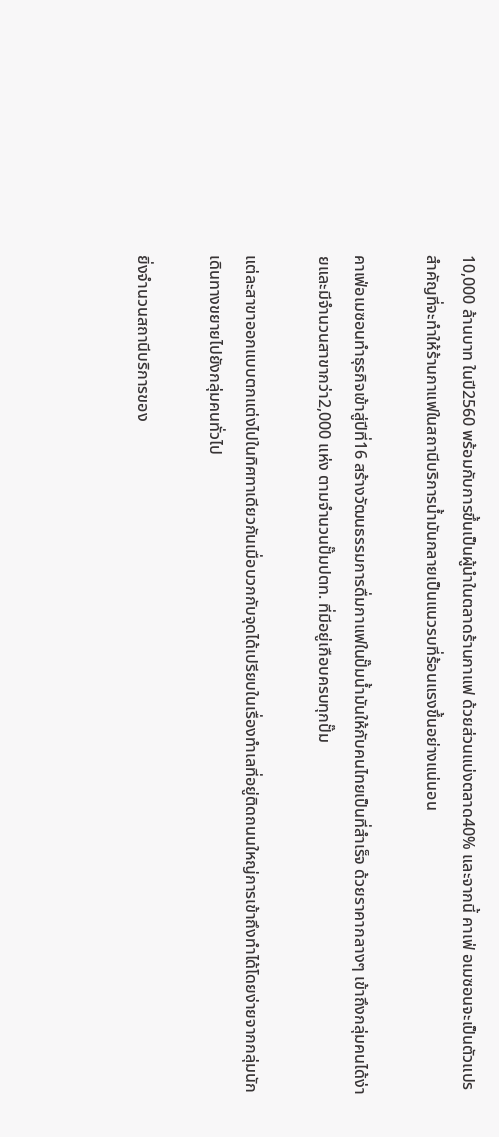10,000 ล้านบาท ในปี2560 พร้อมกับการขึ้นเป็นผู้นำในตลาดร้านกาแฟ ด้วยส่วนแบ่งตลาด40% และจากนี้ คาเฟ่ อเมซอนจะเป็นตัวแปรสำคัญที่จะทำให้ร้านกาแฟในสถานีบริการน้ำมันกลายเป็นแนวรบที่ร้อนแรงขึ้นอย่างแน่นอน

คาเฟ่อเมซอนทำธุรกิจเข้าสู่ปีที่16 สร้างวัฒนธรรมการดื่มกาแฟในปั๊มน้ำมันให้กับคนไทยเป็นที่สำเร็จ ด้วยราคากลางๆ เข้าถึงกลุ่มคนได้ง่ายและมีจำนวนสาขากว่า2,000 แห่ง ตามจำนวนปั๊มปตท. ที่มีอยู่เกือบครบทุกปั๊ม

แต่ละสาขาออกแบบตกแต่งไปในทิศทาเดียวกันเมื่อบวกกับจุดได้เปรียบในเรื่องทำเลที่อยู่ติดถนนใหญ่การเข้าถึงทำได้โดยง่ายจากกลุ่มนักเดินทางขยายไปยังกลุ่มคนทั่วไป

ยิ่งจำนวนสถานีบริการของ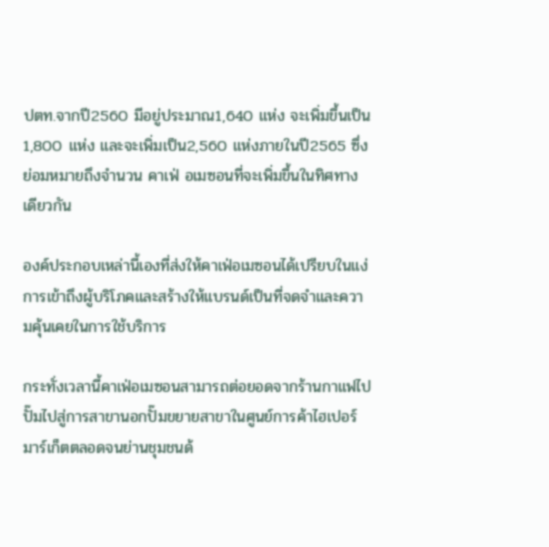ปตท.จากปี2560 มีอยู่ประมาณ1,640 แห่ง จะเพิ่มขึ้นเป็น1,800 แห่ง และจะเพิ่มเป็น2,560 แห่งภายในปี2565 ซึ่งย่อมหมายถึงจำนวน คาเฟ่ อเมซอนที่จะเพิ่มขึ้นในทิศทางเดียวกัน

องค์ประกอบเหล่านี้เองที่ส่งให้คาเฟ่อเมซอนได้เปรียบในแง่การเข้าถึงผู้บริโภคและสร้างให้แบรนด์เป็นที่จดจำและความคุ้นเคยในการใช้บริการ

กระทั่งเวลานี้คาเฟ่อเมซอนสามารถต่อยอดจากร้านกาแฟไปปั๊มไปสู่การสาขานอกปั๊มขยายสาขาในศูนย์การค้าไฮเปอร์มาร์เก็ตตลอดจนย่านชุมชนด้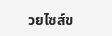วยไซส์ข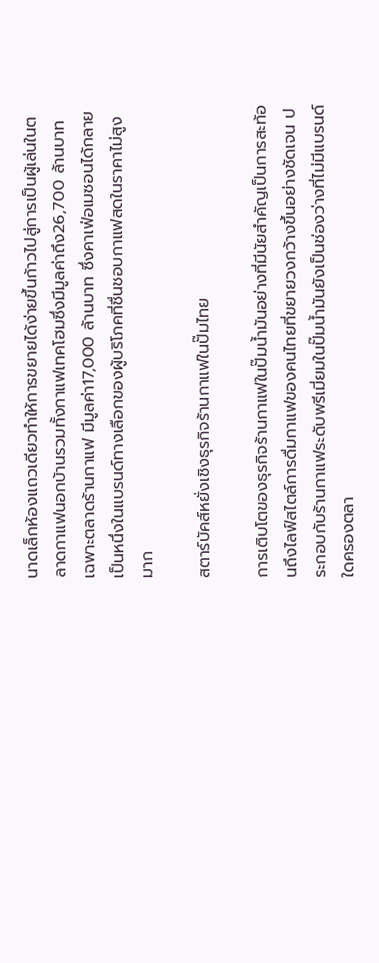นาดเล็กห้องแถวเดียวทำให้การขยายได้ง่ายขึ้นก้าวไปสู่การเป็นผู้เล่นในตลาดกาแฟนอกบ้านรวมทั้งกาแฟเทคโฮมซึ่งมีมูลค่าถึง26,700 ล้านบาท เฉพาะตลาดร้านกาแฟ มีมูลค่า17,000 ล้านบาท ซึ่งคาเฟ่อเมซอนได้กลายเป็นหนึ่งในแบรนด์ทางเลือกของผู้บริโภคที่ชื่นชอบกาแฟสดในราคาไม่สูงมาก

สตาร์บัคส์หยั่งเชิงธุรกิจร้านกาแฟในปั๊มไทย

การเติบโตของธุรกิจร้านกาแฟในปั๊มน้ำมันอย่างที่มีนัยสำคัญเป็นการสะท้อนถึงไลฟ์สไตล์การดื่มกาแฟของคนไทยที่ขยายวงกว้างขึ้นอย่างชัดเจน ประกอบกับร้านกาแฟระดับพรีเมี่ยมในปั๊มน้ำมันยังเป็นช่องว่างที่ไม่มีแบรนด์ใดครองตลา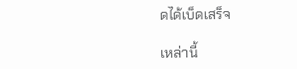ดได้เบ็ดเสร็จ

เหล่านี้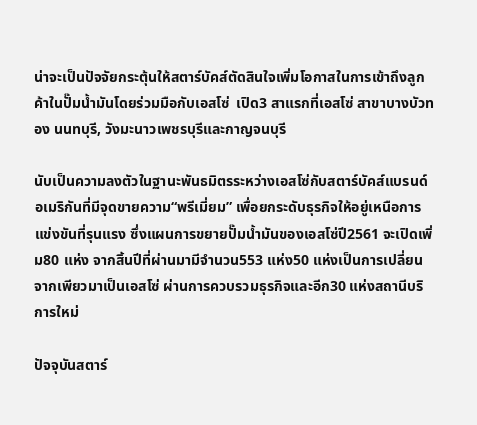น่าจะเป็นปัจจัยกระตุ้นให้สตาร์บัคส์ตัดสินใจเพิ่มโอกาสในการเข้าถึงลูกค้าในปั๊มน้ำมันโดยร่วมมือกับเอสโซ่  เปิด3 สาแรกที่เอสโซ่ สาขาบางบัวทอง นนทบุรี, วังมะนาวเพชรบุรีและกาญจนบุรี

นับเป็นความลงตัวในฐานะพันธมิตรระหว่างเอสโซ่กับสตาร์บัคส์แบรนด์อเมริกันที่มีจุดขายความ“พรีเมี่ยม” เพื่อยกระดับธุรกิจให้อยู่เหนือการแข่งขันที่รุนแรง ซึ่งแผนการขยายปั๊มน้ำมันของเอสโซ่ปี2561 จะเปิดเพิ่ม80 แห่ง จากสิ้นปีที่ผ่านมามีจำนวน553 แห่ง50 แห่งเป็นการเปลี่ยนจากเพียวมาเป็นเอสโซ่ ผ่านการควบรวมธุรกิจและอีก30 แห่งสถานีบริการใหม่

ปัจจุบันสตาร์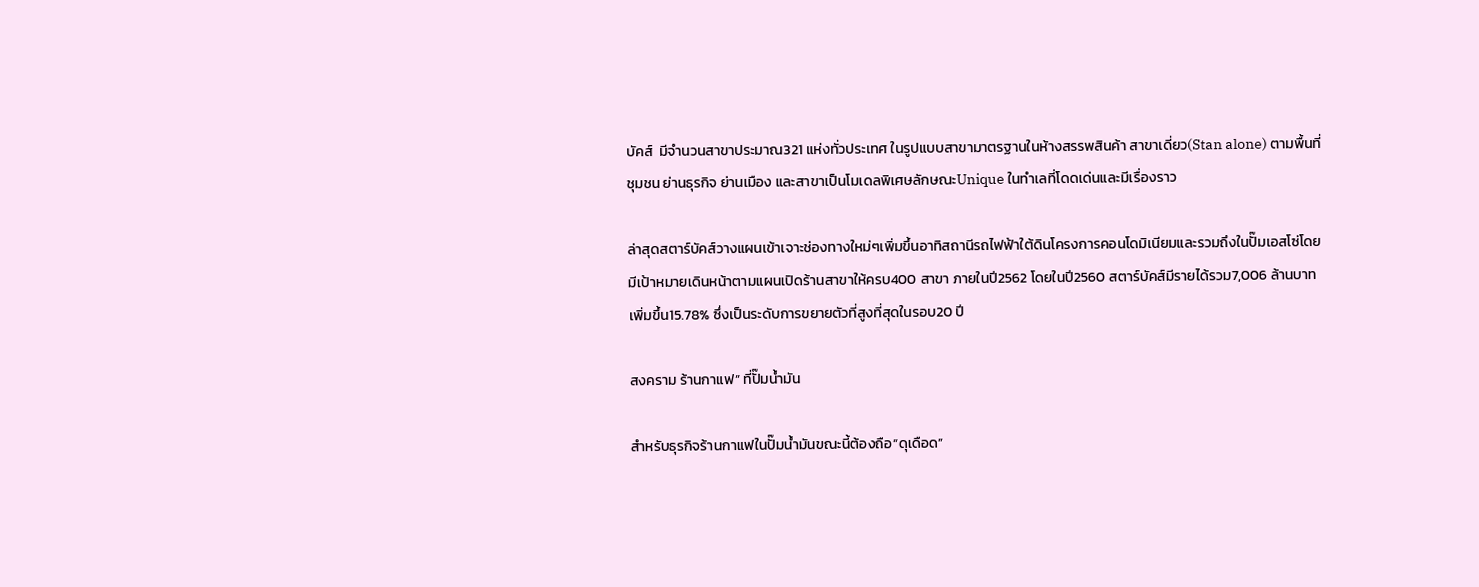บัคส์  มีจำนวนสาขาประมาณ321 แห่งทั่วประเทศ ในรูปแบบสาขามาตรฐานในห้างสรรพสินค้า สาขาเดี่ยว(Stan alone) ตามพื้นที่ชุมชน ย่านธุรกิจ ย่านเมือง และสาขาเป็นโมเดลพิเศษลักษณะUnique ในทำเลที่โดดเด่นและมีเรื่องราว

ล่าสุดสตาร์บัคส์วางแผนเข้าเจาะช่องทางใหม่ๆเพิ่มขึ้นอาทิสถานีรถไฟฟ้าใต้ดินโครงการคอนโดมิเนียมและรวมถึงในปั๊มเอสโซ่โดยมีเป้าหมายเดินหน้าตามแผนเปิดร้านสาขาให้ครบ400 สาขา ภายในปี2562 โดยในปี2560 สตาร์บัคส์มีรายได้รวม7,006 ล้านบาท เพิ่มขึ้น15.78% ซึ่งเป็นระดับการขยายตัวที่สูงที่สุดในรอบ20 ปี

สงคราม ร้านกาแฟ” ที่ปั๊มน้ำมัน

สำหรับธุรกิจร้านกาแฟในปั๊มน้ำมันขณะนี้ต้องถือ“ดุเดือด”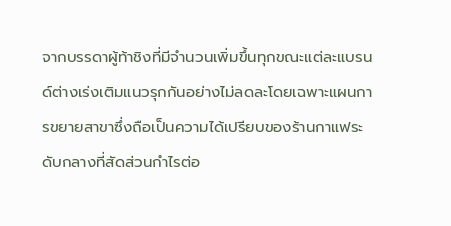จากบรรดาผู้ท้าชิงที่มีจำนวนเพิ่มขึ้นทุกขณะแต่ละแบรนด์ต่างเร่งเติมแนวรุกกันอย่างไม่ลดละโดยเฉพาะแผนการขยายสาขาซึ่งถือเป็นความได้เปรียบของร้านกาแฟระดับกลางที่สัดส่วนกำไรต่อ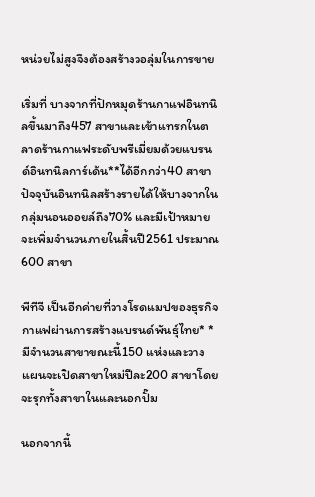หน่วยไม่สูงจึงต้องสร้างวอลุ่มในการขาย

เริ่มที่ บางจากที่ปักหมุดร้านกาแฟอินทนิลขึ้นมาถึง457 สาขาและเข้าแทรกในตลาดร้านกาแฟระดับพรีเมี่ยมด้วยแบรนด์อินทนิลการ์เด้น**ได้อีกกว่า40 สาขา ปัจจุบันอินทนิลสร้างรายได้ให้บางจากในกลุ่มนอนออยล์ถึง70% และมีเป้าหมายจะเพิ่มจำนวนภายในสิ้นปี2561 ประมาณ600 สาขา

พีทีจี เป็นอีกค่ายที่วางโรดแมปของธุรกิจกาแฟผ่านการสร้างแบรนด์พันธุ์ไทย* *มีจำนวนสาขาขณะนี้150 แห่งและวางแผนจะเปิดสาขาใหม่ปีละ200 สาขาโดยจะรุกทั้งสาขาในและนอกปั๊ม

นอกจากนี้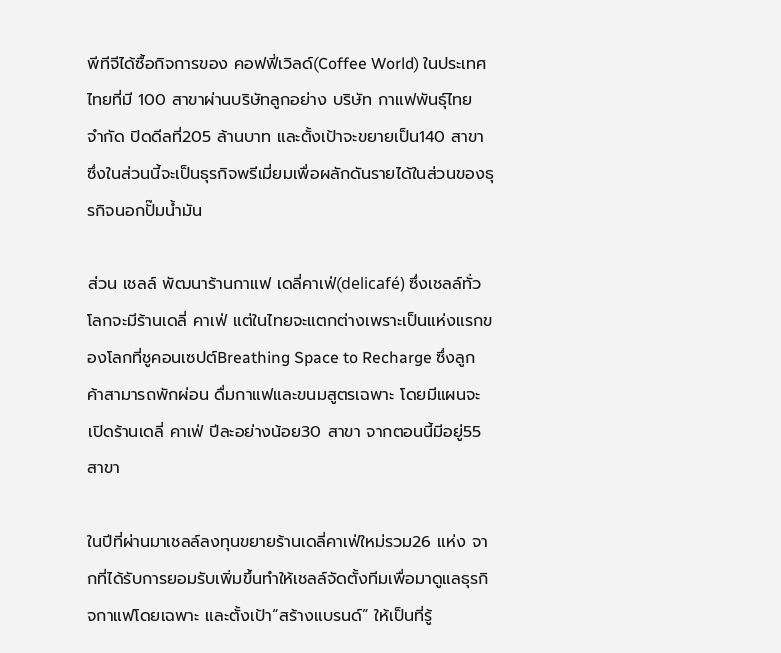พีทีจีได้ซื้อกิจการของ คอฟฟี่เวิลด์(Coffee World) ในประเทศไทยที่มี 100 สาขาผ่านบริษัทลูกอย่าง บริษัท กาแฟพันธุ์ไทย จำกัด ปิดดีลที่205 ล้านบาท และตั้งเป้าจะขยายเป็น140 สาขา ซึ่งในส่วนนี้จะเป็นธุรกิจพรีเมี่ยมเพื่อผลักดันรายได้ในส่วนของธุรกิจนอกปั๊มน้ำมัน

ส่วน เชลล์ พัฒนาร้านกาแฟ เดลี่คาเฟ่(delicafé) ซึ่งเชลล์ทั่วโลกจะมีร้านเดลี่ คาเฟ่ แต่ในไทยจะแตกต่างเพราะเป็นแห่งแรกของโลกที่ชูคอนเซปต์Breathing Space to Recharge ซึ่งลูกค้าสามารถพักผ่อน ดื่มกาแฟและขนมสูตรเฉพาะ โดยมีแผนจะเปิดร้านเดลี่ คาเฟ่ ปีละอย่างน้อย30 สาขา จากตอนนี้มีอยู่55 สาขา

ในปีที่ผ่านมาเชลล์ลงทุนขยายร้านเดลี่คาเฟ่ใหม่รวม26 แห่ง จากที่ได้รับการยอมรับเพิ่มขึ้นทำให้เชลล์จัดตั้งทีมเพื่อมาดูแลธุรกิจกาแฟโดยเฉพาะ และตั้งเป้า“สร้างแบรนด์” ให้เป็นที่รู้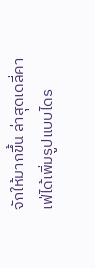จักให้มากขึ้น ล่าสุดเดลี่คาเฟ่ได้เพิ่มรูปแบบไดร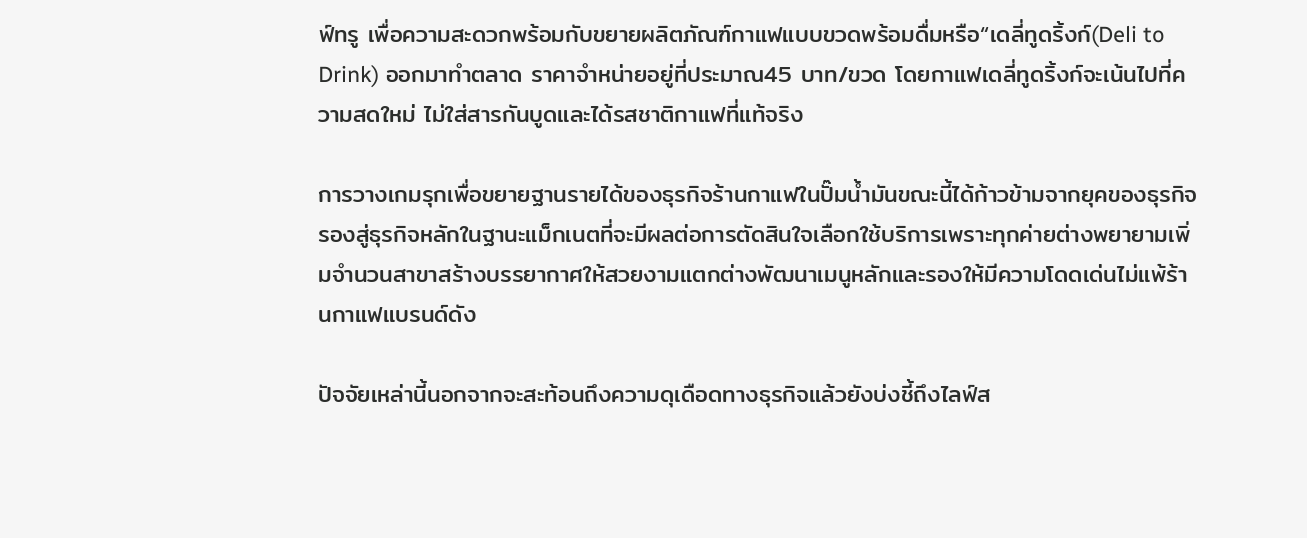ฟ์ทรู เพื่อความสะดวกพร้อมกับขยายผลิตภัณฑ์กาแฟแบบขวดพร้อมดื่มหรือ“เดลี่ทูดริ้งก์(Deli to Drink) ออกมาทำตลาด ราคาจำหน่ายอยู่ที่ประมาณ45 บาท/ขวด โดยกาแฟเดลี่ทูดริ้งก์จะเน้นไปที่ความสดใหม่ ไม่ใส่สารกันบูดและได้รสชาติกาแฟที่แท้จริง

การวางเกมรุกเพื่อขยายฐานรายได้ของธุรกิจร้านกาแฟในปั๊มน้ำมันขณะนี้ได้ก้าวข้ามจากยุคของธุรกิจรองสู่ธุรกิจหลักในฐานะแม็กเนตที่จะมีผลต่อการตัดสินใจเลือกใช้บริการเพราะทุกค่ายต่างพยายามเพิ่มจำนวนสาขาสร้างบรรยากาศให้สวยงามแตกต่างพัฒนาเมนูหลักและรองให้มีความโดดเด่นไม่แพ้ร้านกาแฟแบรนด์ดัง

ปัจจัยเหล่านี้นอกจากจะสะท้อนถึงความดุเดือดทางธุรกิจแล้วยังบ่งชี้ถึงไลฟ์ส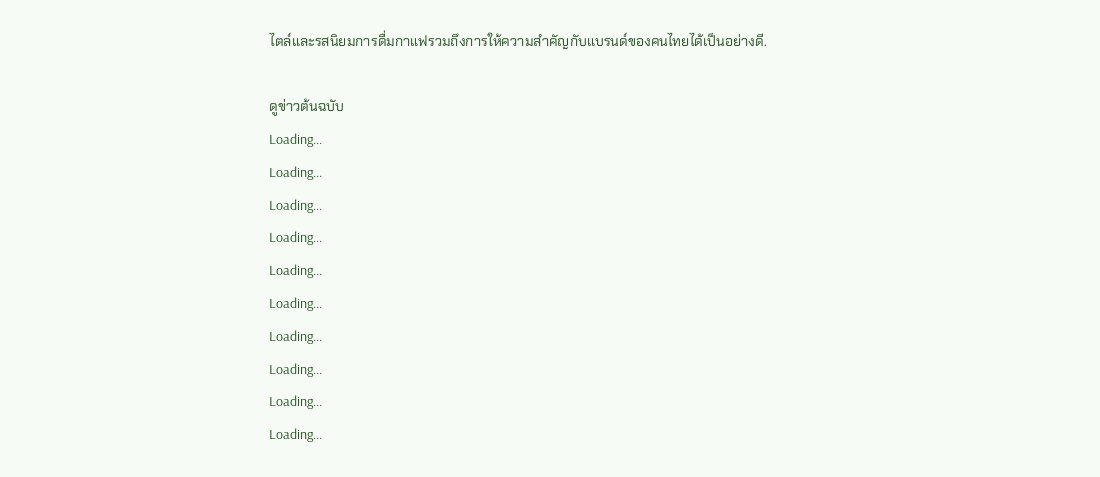ไตล์และรสนิยมการดื่มกาแฟรวมถึงการให้ความสำคัญกับแบรนด์ของคนไทยได้เป็นอย่างดี.

ดูข่าวต้นฉบับ
Loading...
Loading...
Loading...
Loading...
Loading...
Loading...
Loading...
Loading...
Loading...
Loading...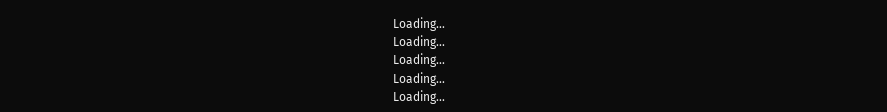Loading...
Loading...
Loading...
Loading...
Loading...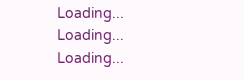Loading...
Loading...
Loading...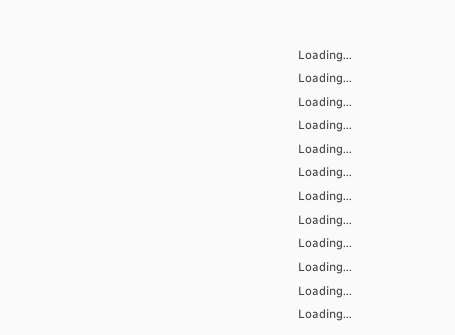Loading...
Loading...
Loading...
Loading...
Loading...
Loading...
Loading...
Loading...
Loading...
Loading...
Loading...
Loading...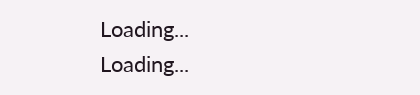Loading...
Loading...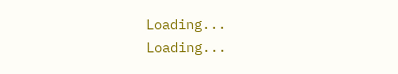Loading...
Loading...